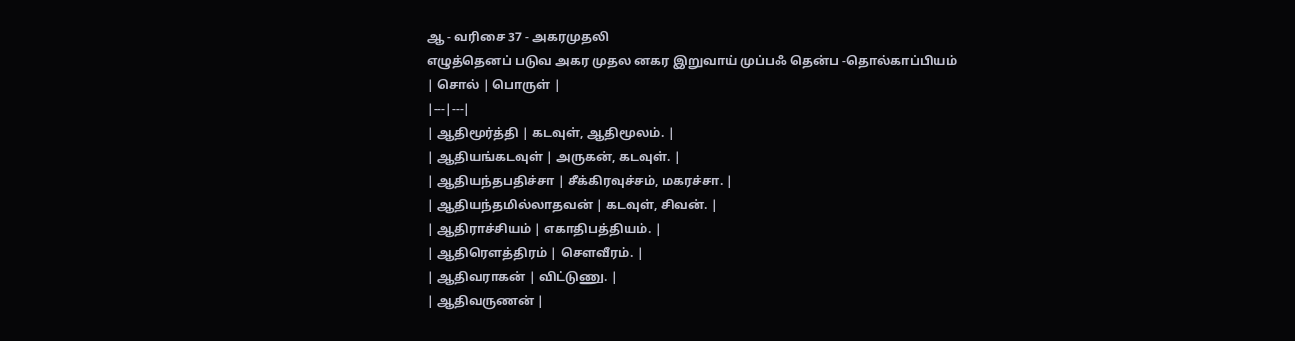ஆ - வரிசை 37 - அகரமுதலி
எழுத்தெனப் படுவ அகர முதல னகர இறுவாய் முப்பஃ தென்ப -தொல்காப்பியம்
| சொல் | பொருள் |
|---|---|
| ஆதிமூர்த்தி | கடவுள், ஆதிமூலம். |
| ஆதியங்கடவுள் | அருகன், கடவுள். |
| ஆதியந்தபதிச்சா | சீக்கிரவுச்சம், மகரச்சா. |
| ஆதியந்தமில்லாதவன் | கடவுள், சிவன். |
| ஆதிராச்சியம் | எகாதிபத்தியம். |
| ஆதிரௌத்திரம் | சௌவீரம். |
| ஆதிவராகன் | விட்டுணு. |
| ஆதிவருணன் |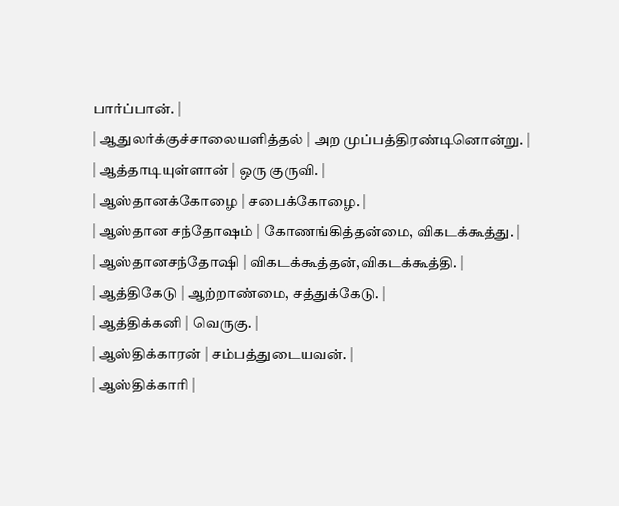பார்ப்பான். |
| ஆதுலர்க்குச்சாலையளித்தல் | அற முப்பத்திரண்டினொன்று. |
| ஆத்தாடியுள்ளான் | ஒரு குருவி. |
| ஆஸ்தானக்கோழை | சபைக்கோழை. |
| ஆஸ்தான சந்தோஷம் | கோணங்கித்தன்மை, விகடக்கூத்து. |
| ஆஸ்தானசந்தோஷி | விகடக்கூத்தன்,விகடக்கூத்தி. |
| ஆத்திகேடு | ஆற்றாண்மை, சத்துக்கேடு. |
| ஆத்திக்கனி | வெருகு. |
| ஆஸ்திக்காரன் | சம்பத்துடையவன். |
| ஆஸ்திக்காரி |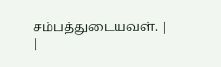சம்பத்துடையவள். |
|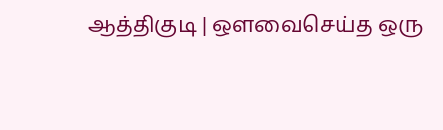ஆத்திகுடி | ஔவைசெய்த ஒரு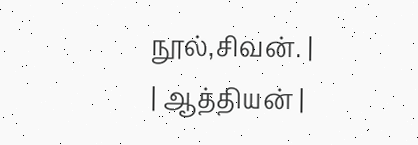நூல்,சிவன். |
| ஆத்தியன் |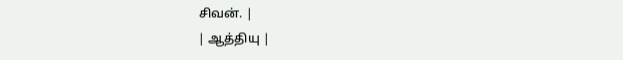சிவன். |
| ஆத்தியு |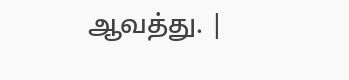ஆவத்து. |